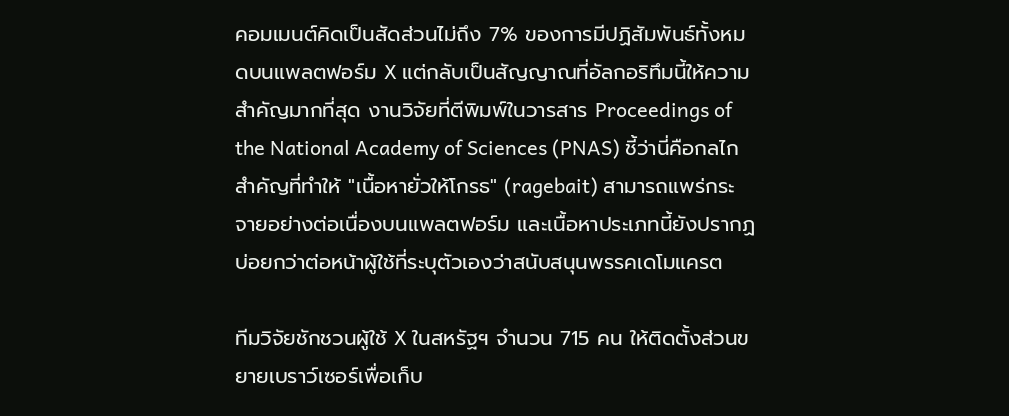คอมเมนต์คิดเป็นสัดส่วนไม่ถึง 7% ของการมีปฏิสัมพันธ์ทั้งหมดบนแพลตฟอร์ม X แต่กลับเป็นสัญญาณที่อัลกอริทึมนี้ให้ความสำคัญมากที่สุด งานวิจัยที่ตีพิมพ์ในวารสาร Proceedings of the National Academy of Sciences (PNAS) ชี้ว่านี่คือกลไกสำคัญที่ทำให้ "เนื้อหายั่วให้โกรธ" (ragebait) สามารถแพร่กระจายอย่างต่อเนื่องบนแพลตฟอร์ม และเนื้อหาประเภทนี้ยังปรากฏบ่อยกว่าต่อหน้าผู้ใช้ที่ระบุตัวเองว่าสนับสนุนพรรคเดโมแครต

ทีมวิจัยชักชวนผู้ใช้ X ในสหรัฐฯ จำนวน 715 คน ให้ติดตั้งส่วนขยายเบราว์เซอร์เพื่อเก็บ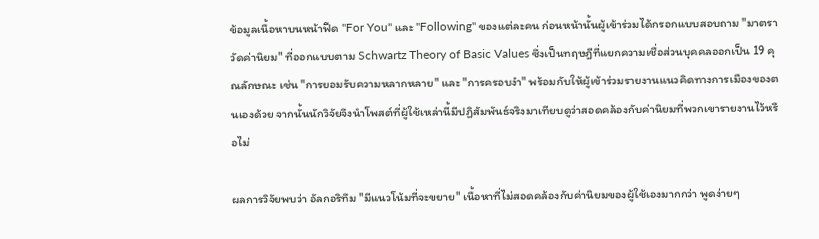ข้อมูลเนื้อหาบนหน้าฟีด "For You" และ "Following" ของแต่ละคน ก่อนหน้านั้นผู้เข้าร่วมได้กรอกแบบสอบถาม "มาตราวัดค่านิยม" ที่ออกแบบตาม Schwartz Theory of Basic Values ซึ่งเป็นทฤษฎีที่แยกความเชื่อส่วนบุคคลออกเป็น 19 คุณลักษณะ เช่น "การยอมรับความหลากหลาย" และ "การครอบงำ" พร้อมกับให้ผู้เข้าร่วมรายงานแนวคิดทางการเมืองของตนเองด้วย จากนั้นนักวิจัยจึงนำโพสต์ที่ผู้ใช้เหล่านี้มีปฏิสัมพันธ์จริงมาเทียบดูว่าสอดคล้องกับค่านิยมที่พวกเขารายงานไว้หรือไม่

ผลการวิจัยพบว่า อัลกอริทึม "มีแนวโน้มที่จะขยาย" เนื้อหาที่ไม่สอดคล้องกับค่านิยมของผู้ใช้เองมากกว่า พูดง่ายๆ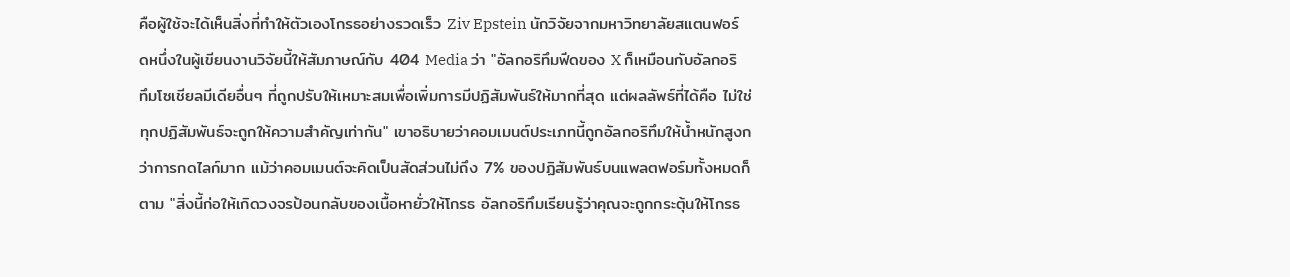คือผู้ใช้จะได้เห็นสิ่งที่ทำให้ตัวเองโกรธอย่างรวดเร็ว Ziv Epstein นักวิจัยจากมหาวิทยาลัยสแตนฟอร์ดหนึ่งในผู้เขียนงานวิจัยนี้ให้สัมภาษณ์กับ 404 Media ว่า "อัลกอริทึมฟีดของ X ก็เหมือนกับอัลกอริทึมโซเชียลมีเดียอื่นๆ ที่ถูกปรับให้เหมาะสมเพื่อเพิ่มการมีปฏิสัมพันธ์ให้มากที่สุด แต่ผลลัพธ์ที่ได้คือ ไม่ใช่ทุกปฏิสัมพันธ์จะถูกให้ความสำคัญเท่ากัน" เขาอธิบายว่าคอมเมนต์ประเภทนี้ถูกอัลกอริทึมให้น้ำหนักสูงกว่าการกดไลก์มาก แม้ว่าคอมเมนต์จะคิดเป็นสัดส่วนไม่ถึง 7% ของปฏิสัมพันธ์บนแพลตฟอร์มทั้งหมดก็ตาม "สิ่งนี้ก่อให้เกิดวงจรป้อนกลับของเนื้อหายั่วให้โกรธ อัลกอริทึมเรียนรู้ว่าคุณจะถูกกระตุ้นให้โกรธ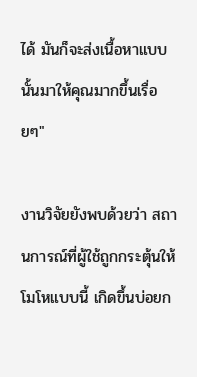ได้ มันก็จะส่งเนื้อหาแบบนั้นมาให้คุณมากขึ้นเรื่อยๆ"

งานวิจัยยังพบด้วยว่า สถานการณ์ที่ผู้ใช้ถูกกระตุ้นให้โมโหแบบนี้ เกิดขึ้นบ่อยก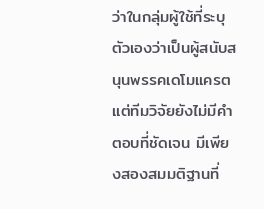ว่าในกลุ่มผู้ใช้ที่ระบุตัวเองว่าเป็นผู้สนับสนุนพรรคเดโมแครต แต่ทีมวิจัยยังไม่มีคำตอบที่ชัดเจน มีเพียงสองสมมติฐานที่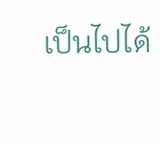เป็นไปได้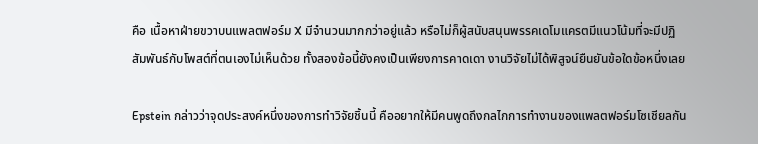คือ เนื้อหาฝ่ายขวาบนแพลตฟอร์ม X มีจำนวนมากกว่าอยู่แล้ว หรือไม่ก็ผู้สนับสนุนพรรคเดโมแครตมีแนวโน้มที่จะมีปฏิสัมพันธ์กับโพสต์ที่ตนเองไม่เห็นด้วย ทั้งสองข้อนี้ยังคงเป็นเพียงการคาดเดา งานวิจัยไม่ได้พิสูจน์ยืนยันข้อใดข้อหนึ่งเลย

Epstein กล่าวว่าจุดประสงค์หนึ่งของการทำวิจัยชิ้นนี้ คืออยากให้มีคนพูดถึงกลไกการทำงานของแพลตฟอร์มโซเชียลกัน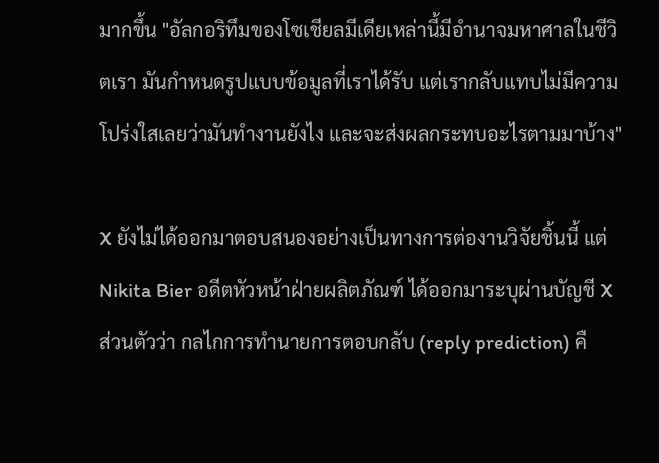มากขึ้น "อัลกอริทึมของโซเชียลมีเดียเหล่านี้มีอำนาจมหาศาลในชีวิตเรา มันกำหนดรูปแบบข้อมูลที่เราได้รับ แต่เรากลับแทบไม่มีความโปร่งใสเลยว่ามันทำงานยังไง และจะส่งผลกระทบอะไรตามมาบ้าง"

X ยังไม่ได้ออกมาตอบสนองอย่างเป็นทางการต่องานวิจัยชิ้นนี้ แต่ Nikita Bier อดีตหัวหน้าฝ่ายผลิตภัณฑ์ ได้ออกมาระบุผ่านบัญชี X ส่วนตัวว่า กลไกการทำนายการตอบกลับ (reply prediction) คื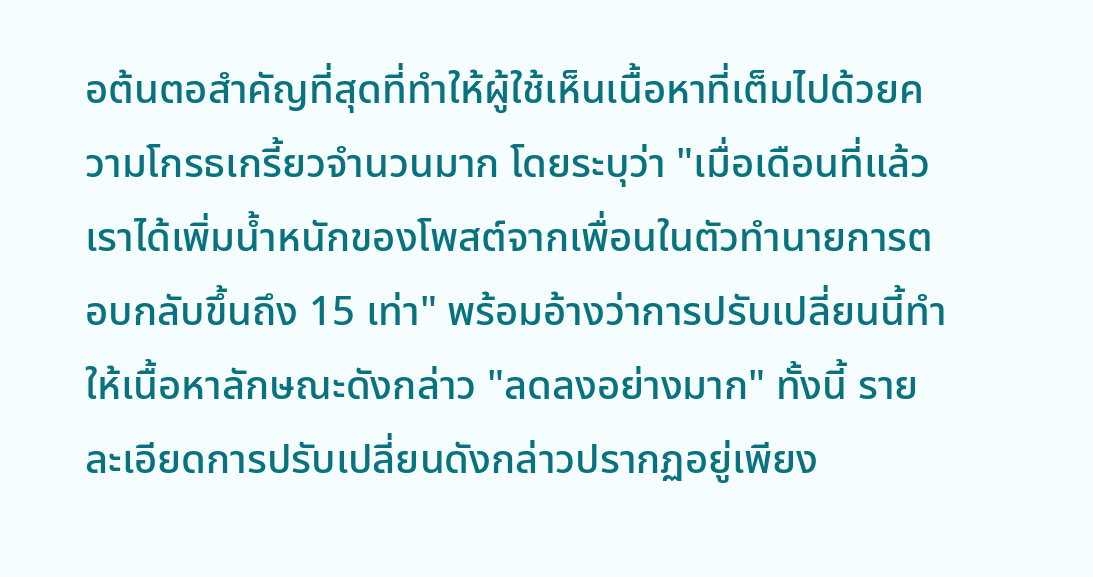อต้นตอสำคัญที่สุดที่ทำให้ผู้ใช้เห็นเนื้อหาที่เต็มไปด้วยความโกรธเกรี้ยวจำนวนมาก โดยระบุว่า "เมื่อเดือนที่แล้วเราได้เพิ่มน้ำหนักของโพสต์จากเพื่อนในตัวทำนายการตอบกลับขึ้นถึง 15 เท่า" พร้อมอ้างว่าการปรับเปลี่ยนนี้ทำให้เนื้อหาลักษณะดังกล่าว "ลดลงอย่างมาก" ทั้งนี้ รายละเอียดการปรับเปลี่ยนดังกล่าวปรากฏอยู่เพียง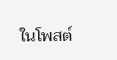ในโพสต์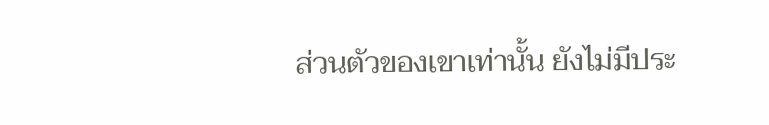ส่วนตัวของเขาเท่านั้น ยังไม่มีประ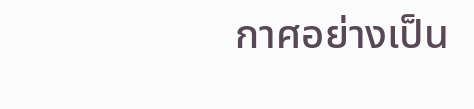กาศอย่างเป็น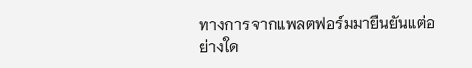ทางการจากแพลตฟอร์มมายืนยันแต่อย่างใด